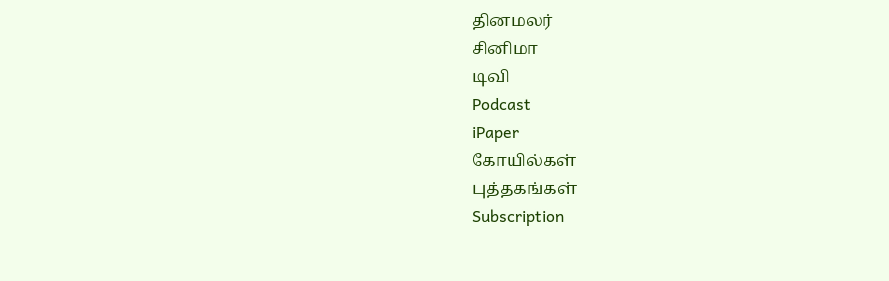தினமலர்
சினிமா
டிவி
Podcast
iPaper
கோயில்கள்
புத்தகங்கள்
Subscription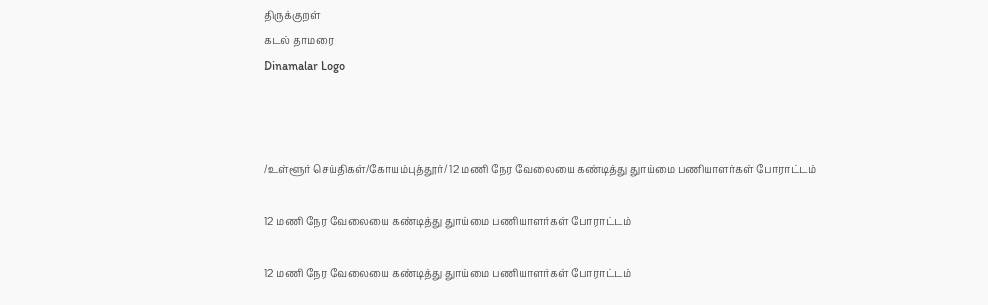திருக்குறள்
கடல் தாமரை
Dinamalar Logo



/உள்ளூர் செய்திகள்/கோயம்புத்தூர்/ 12 மணி நேர வேலையை கண்டித்து துாய்மை பணியாளர்கள் போராட்டம்

12 மணி நேர வேலையை கண்டித்து துாய்மை பணியாளர்கள் போராட்டம்

12 மணி நேர வேலையை கண்டித்து துாய்மை பணியாளர்கள் போராட்டம்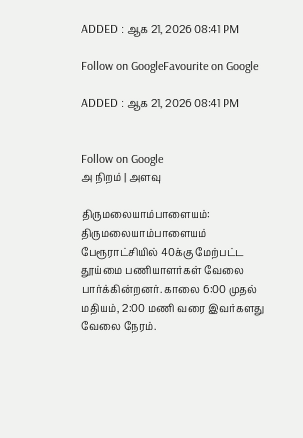ADDED : ஆக 21, 2026 08:41 PM

Follow on GoogleFavourite on Google

ADDED : ஆக 21, 2026 08:41 PM


Follow on Google
அ நிறம் | அளவு

திருமலையாம்பாளையம்: திருமலையாம்பாளையம் பேரூராட்சியில் 40க்கு மேற்பட்ட தூய்மை பணியாளர்கள் வேலை பார்க்கின்றனர். காலை 6:00 முதல் மதியம், 2:00 மணி வரை இவர்களது வேலை நேரம்.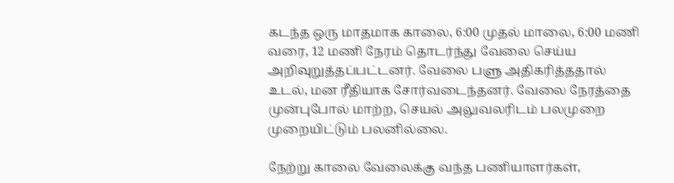கடந்த ஒரு மாதமாக காலை, 6:00 முதல் மாலை, 6:00 மணி வரை, 12 மணி நேரம் தொடர்ந்து வேலை செய்ய அறிவுறுத்தப்பட்டனர். வேலை பளு அதிகரித்ததால் உடல், மன ரீதியாக சோர்வடைந்தனர். வேலை நேரத்தை முன்புபோல் மாற்ற, செயல் அலுவலரிடம் பலமுறை முறையிட்டும் பலனில்லை.

நேற்று காலை வேலைக்கு வந்த பணியாளர்கள்,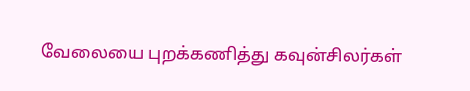வேலையை புறக்கணித்து கவுன்சிலர்கள்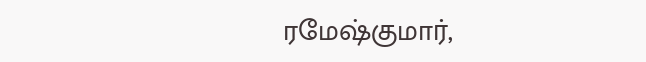ரமேஷ்குமார்,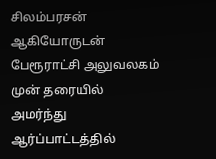சிலம்பரசன் ஆகியோருடன் பேரூராட்சி அலுவலகம் முன் தரையில் அமர்ந்து ஆர்ப்பாட்டத்தில்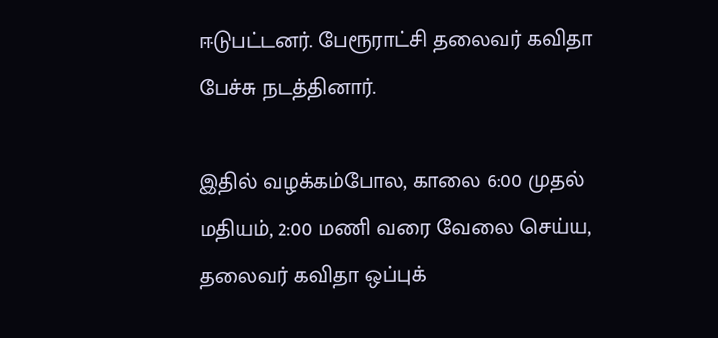ஈடுபட்டனர். பேரூராட்சி தலைவர் கவிதா பேச்சு நடத்தினார்.

இதில் வழக்கம்போல, காலை 6:00 முதல் மதியம், 2:00 மணி வரை வேலை செய்ய, தலைவர் கவிதா ஒப்புக்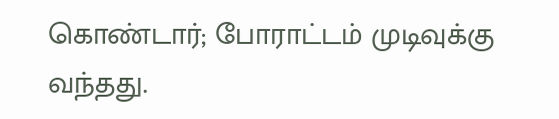கொண்டார்; போராட்டம் முடிவுக்கு வந்தது.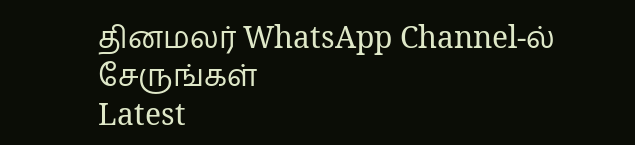தினமலர் WhatsApp Channel-ல் சேருங்கள்
Latest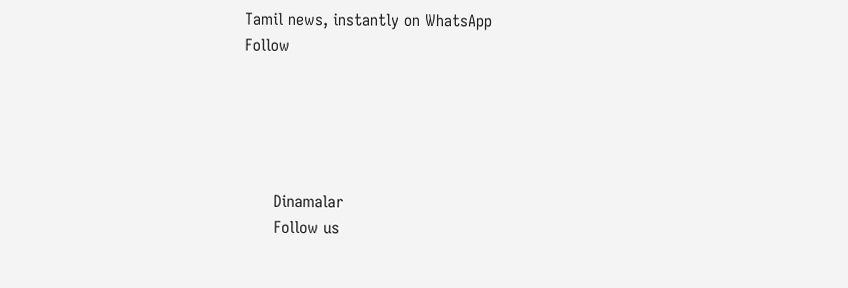Tamil news, instantly on WhatsApp
Follow





      Dinamalar
      Follow us